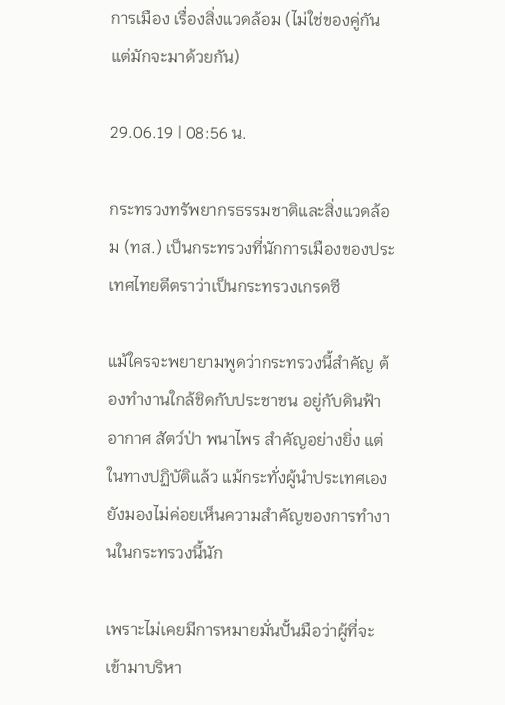การเมือง เรื่องสิ่งแวดล้อม (ไม่ใช่ของคู่กันแต่มักจะมาด้วยกัน)

29.06.19 | 08:56 น.

กระทรวงทรัพยากรธรรมชาติและสิ่งแวดล้อม (ทส.) เป็นกระทรวงที่นักการเมืองของประเทศไทยตีตราว่าเป็นกระทรวงเกรดซี

แม้ใครจะพยายามพูดว่ากระทรวงนี้สำคัญ ต้องทำงานใกล้ชิดกับประชาชน อยู่กับดินฟ้าอากาศ สัตว์ป่า พนาไพร สำคัญอย่างยิ่ง แต่ในทางปฏิบัติแล้ว แม้กระทั่งผู้นำประเทศเอง ยังมองไม่ค่อยเห็นความสำคัญของการทำงานในกระทรวงนี้นัก

เพราะไม่เคยมีการหมายมั่นปั้นมือว่าผู้ที่จะเข้ามาบริหา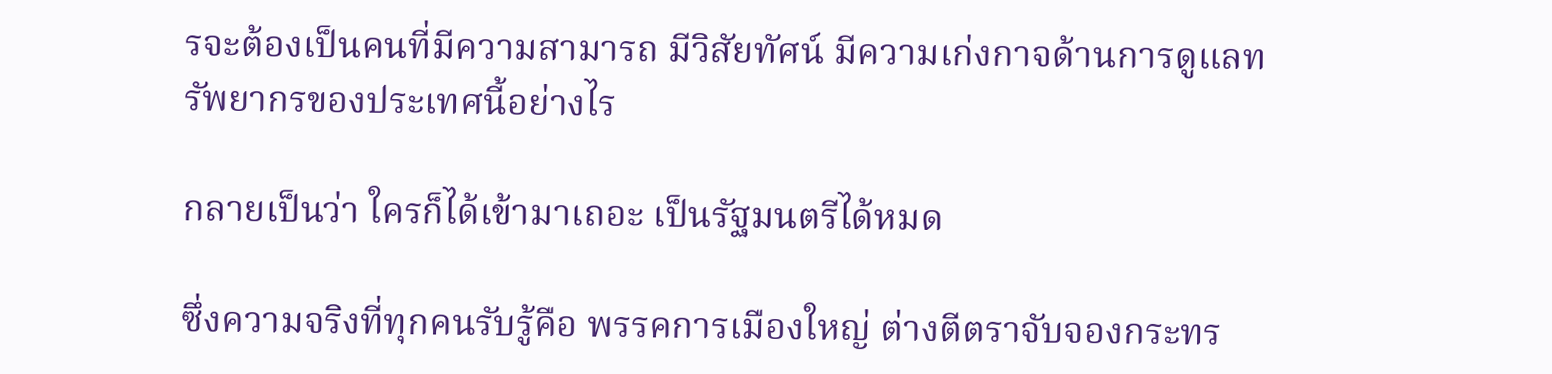รจะต้องเป็นคนที่มีความสามารถ มีวิสัยทัศน์ มีความเก่งกาจด้านการดูแลทรัพยากรของประเทศนี้อย่างไร

กลายเป็นว่า ใครก็ได้เข้ามาเถอะ เป็นรัฐมนตรีได้หมด

ซึ่งความจริงที่ทุกคนรับรู้คือ พรรคการเมืองใหญ่ ต่างตีตราจับจองกระทร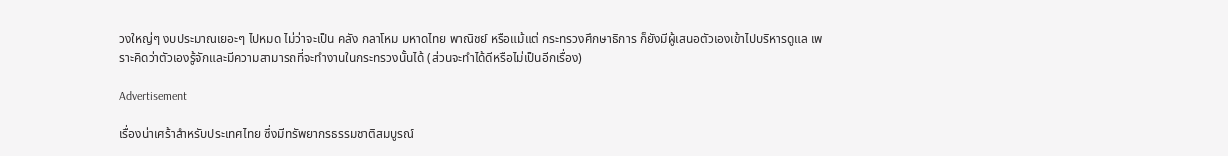วงใหญ่ๆ งบประมาณเยอะๆ ไปหมด ไม่ว่าจะเป็น คลัง กลาโหม มหาดไทย พาณิชย์ หรือแม้แต่ กระทรวงศึกษาธิการ ก็ยังมีผู้เสนอตัวเองเข้าไปบริหารดูแล เพราะคิดว่าตัวเองรู้จักและมีความสามารถที่จะทำงานในกระทรวงนั้นได้ (ส่วนจะทำได้ดีหรือไม่เป็นอีกเรื่อง)

Advertisement

เรื่องน่าเศร้าสำหรับประเทศไทย ซึ่งมีทรัพยากรธรรมชาติสมบูรณ์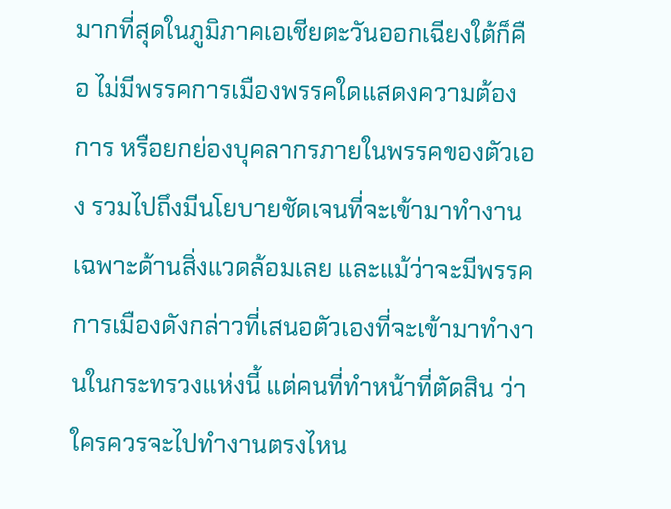มากที่สุดในภูมิภาคเอเชียตะวันออกเฉียงใต้ก็คือ ไม่มีพรรคการเมืองพรรคใดแสดงความต้องการ หรือยกย่องบุคลากรภายในพรรคของตัวเอง รวมไปถึงมีนโยบายชัดเจนที่จะเข้ามาทำงานเฉพาะด้านสิ่งแวดล้อมเลย และแม้ว่าจะมีพรรคการเมืองดังกล่าวที่เสนอตัวเองที่จะเข้ามาทำงานในกระทรวงแห่งนี้ แต่คนที่ทำหน้าที่ตัดสิน ว่าใครควรจะไปทำงานตรงไหน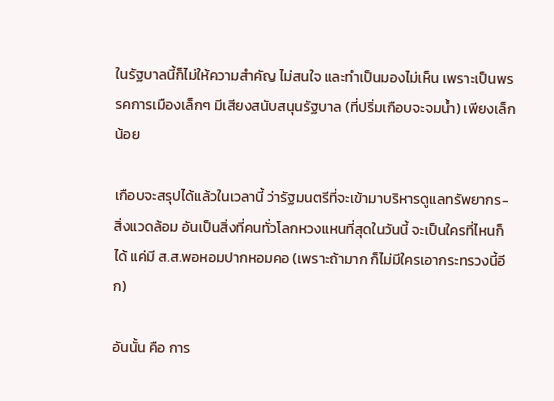ในรัฐบาลนี้ก็ไม่ให้ความสำคัญ ไม่สนใจ และทำเป็นมองไม่เห็น เพราะเป็นพรรคการเมืองเล็กๆ มีเสียงสนับสนุนรัฐบาล (ที่ปริ่มเกือบจะจมน้ำ) เพียงเล็กน้อย

เกือบจะสรุปได้แล้วในเวลานี้ ว่ารัฐมนตรีที่จะเข้ามาบริหารดูแลทรัพยากร-สิ่งแวดล้อม อันเป็นสิ่งที่คนทั่วโลกหวงแหนที่สุดในวันนี้ จะเป็นใครที่ไหนก็ได้ แค่มี ส.ส.พอหอมปากหอมคอ (เพราะถ้ามาก ก็ไม่มีใครเอากระทรวงนี้อีก)

อันนั้น คือ การ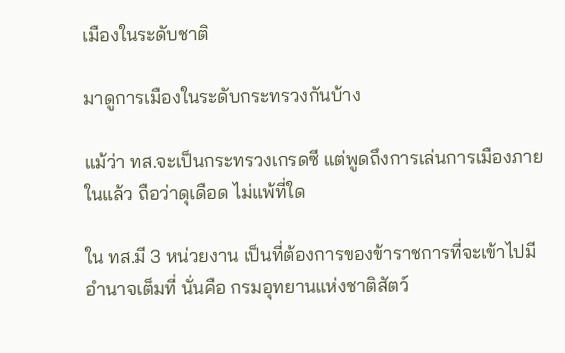เมืองในระดับชาติ

มาดูการเมืองในระดับกระทรวงกันบ้าง

แม้ว่า ทส.จะเป็นกระทรวงเกรดซี แต่พูดถึงการเล่นการเมืองภายในแล้ว ถือว่าดุเดือด ไม่แพ้ที่ใด

ใน ทส.มี 3 หน่วยงาน เป็นที่ต้องการของข้าราชการที่จะเข้าไปมีอำนาจเต็มที่ นั่นคือ กรมอุทยานแห่งชาติสัตว์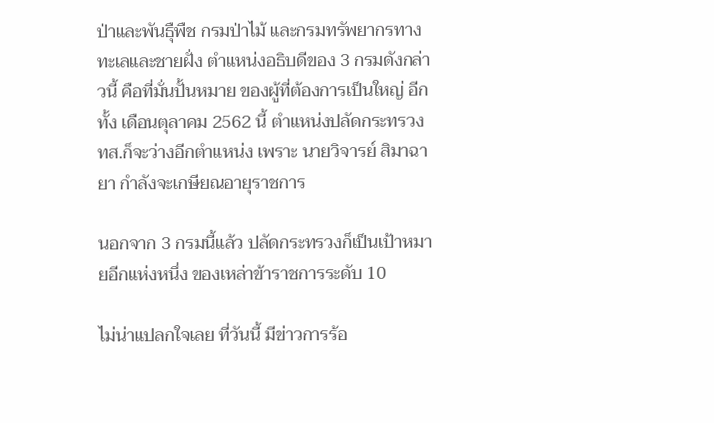ป่าและพันธุืพืช กรมป่าไม้ และกรมทรัพยากรทางทะเลและชายฝั่ง ตำแหน่งอธิบดีของ 3 กรมดังกล่าวนี้ คือที่มั่นปั้นหมาย ของผู้ที่ต้องการเป็นใหญ่ อีกทั้ง เดือนตุลาคม 2562 นี้ ตำแหน่งปลัดกระทรวง ทส.ก็จะว่างอีกตำแหน่ง เพราะ นายวิจารย์ สิมาฉายา กำลังจะเกษียณอายุราชการ

นอกจาก 3 กรมนี้แล้ว ปลัดกระทรวงก็เป็นเป้าหมายอีกแห่งหนึ่ง ของเหล่าข้าราชการระดับ 10

ไม่น่าแปลกใจเลย ที่วันนี้ มีข่าวการร้อ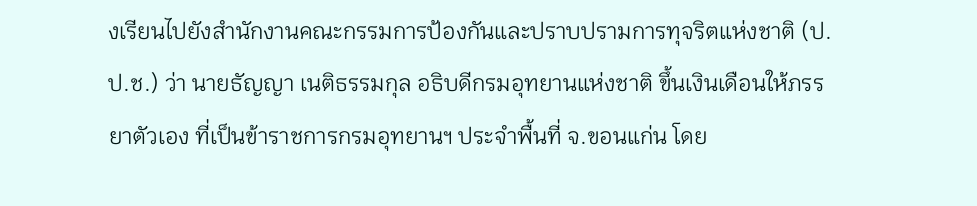งเรียนไปยังสำนักงานคณะกรรมการป้องกันและปราบปรามการทุจริตแห่งชาติ (ป.ป.ช.) ว่า นายธัญญา เนติธรรมกุล อธิบดีกรมอุทยานแห่งชาติ ขึ้นเงินเดือนให้ภรรยาตัวเอง ที่เป็นข้าราชการกรมอุทยานฯ ประจำพื้นที่ จ.ขอนแก่น โดย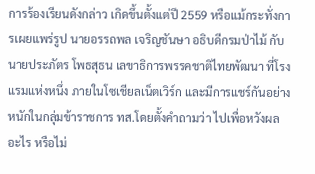การร้องเรียนดังกล่าว เกิดขึ้นตั้งแต่ปี 2559 หรือแม้กระทั่งการเผยแพร่รูป นายอรรถพล เจริญชันษา อธิบดีกรมป่าไม้ กับ นายประภัตร โพธสุธน เลขาธิการพรรคชาติไทยพัฒนา ที่โรงแรมแห่งหนึ่ง ภายในโซเชียลเน็ตเวิร์ก และมีการแชร์กันอย่างหนักในกลุ่มข้าราชการ ทส.โดยตั้งคำถามว่า ไปเพื่อหวังผลอะไร หรือไม่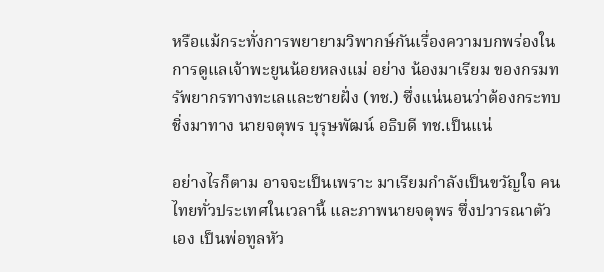หรือแม้กระทั่งการพยายามวิพากษ์กันเรื่องความบกพร่องในการดูแลเจ้าพะยูนน้อยหลงแม่ อย่าง น้องมาเรียม ของกรมทรัพยากรทางทะเลและชายฝั่ง (ทช.) ซึ่งแน่นอนว่าต้องกระทบชิ่งมาทาง นายจตุพร บุรุษพัฒน์ อธิบดี ทช.เป็นแน่

อย่างไรก็ตาม อาจจะเป็นเพราะ มาเรียมกำลังเป็นขวัญใจ คนไทยทั่วประเทศในเวลานี้ และภาพนายจตุพร ซึ่งปวารณาตัวเอง เป็นพ่อทูลหัว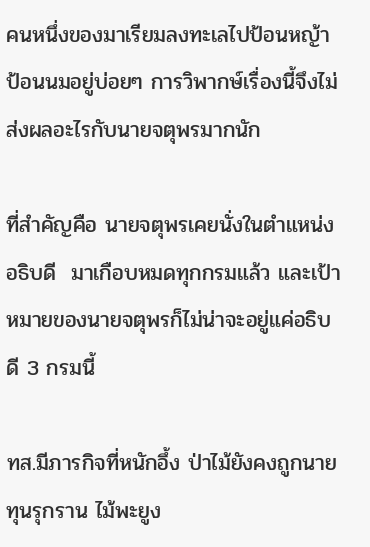คนหนึ่งของมาเรียมลงทะเลไปป้อนหญ้า ป้อนนมอยู่บ่อยๆ การวิพากษ์เรื่องนี้จึงไม่ส่งผลอะไรกับนายจตุพรมากนัก

ที่สำคัญคือ นายจตุพรเคยนั่งในตำแหน่ง อธิบดี  มาเกือบหมดทุกกรมแล้ว และเป้าหมายของนายจตุพรก็ไม่น่าจะอยู่แค่อธิบดี 3 กรมนี้

ทส.มีภารกิจที่หนักอึ้ง ป่าไม้ยังคงถูกนายทุนรุกราน ไม้พะยูง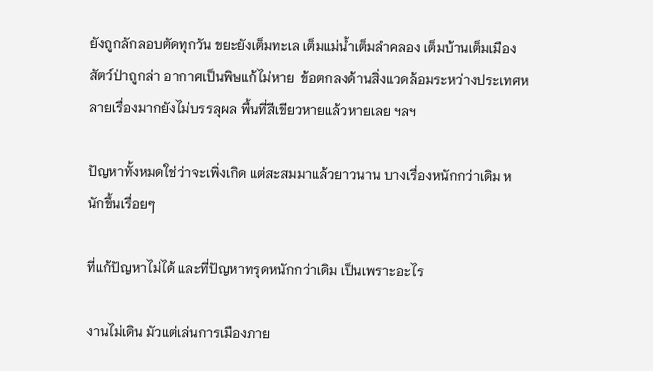ยังถูกลักลอบตัดทุกวัน ขยะยังเต็มทะเล เต็มแม่น้ำเต็มลำคลอง เต็มบ้านเต็มเมือง สัตว์ป่าถูกล่า อากาศเป็นพิษแก้ไม่หาย  ข้อตกลงด้านสิ่งแวดล้อมระหว่างประเทศหลายเรื่องมากยังไม่บรรลุผล พื้นที่สีเขียวหายแล้วหายเลย ฯลฯ

ปัญหาทั้งหมดใช่ว่าจะเพิ่งเกิด แต่สะสมมาแล้วยาวนาน บางเรื่องหนักกว่าเดิม หนักขึ้นเรื่อยๆ

ที่แก้ปัญหาไม่ได้ และที่ปัญหาทรุดหนักกว่าเดิม เป็นเพราะอะไร

งานไม่เดิน มัวแต่เล่นการเมืองภาย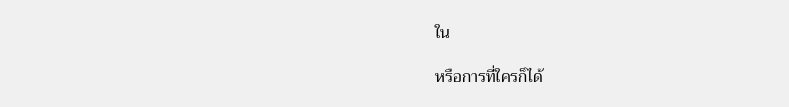ใน

หรือการที่ใครก็ได้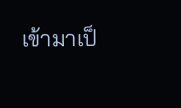เข้ามาเป็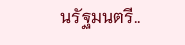นรัฐมนตรี..